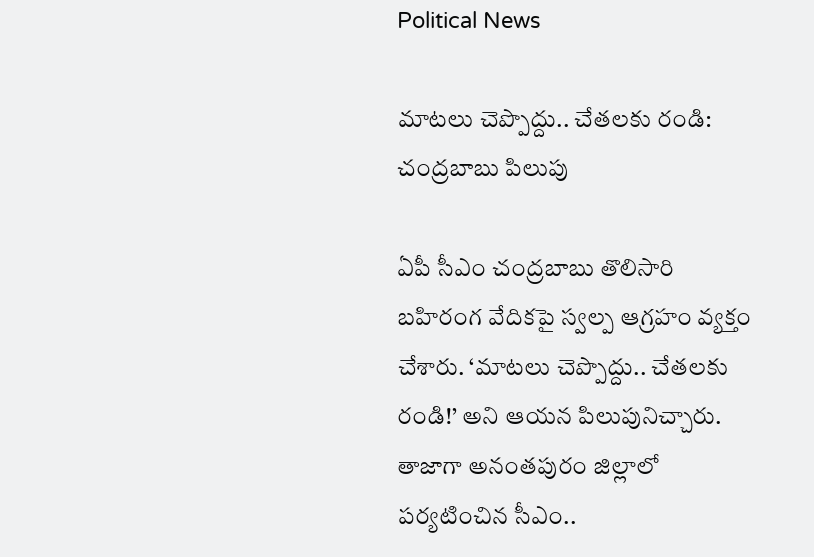Political News

మాట‌లు చెప్పొద్దు.. చేత‌ల‌కు రండి: చంద్ర‌బాబు పిలుపు

ఏపీ సీఎం చంద్ర‌బాబు తొలిసారి బ‌హిరంగ వేదిక‌పై స్వ‌ల్ప ఆగ్ర‌హం వ్య‌క్తం చేశారు. ‘మాట‌లు చెప్పొద్దు.. చేత‌ల‌కు రండి!’ అని ఆయ‌న పిలుపునిచ్చారు. తాజాగా అనంత‌పురం జిల్లాలో ప‌ర్య‌టించిన సీఎం..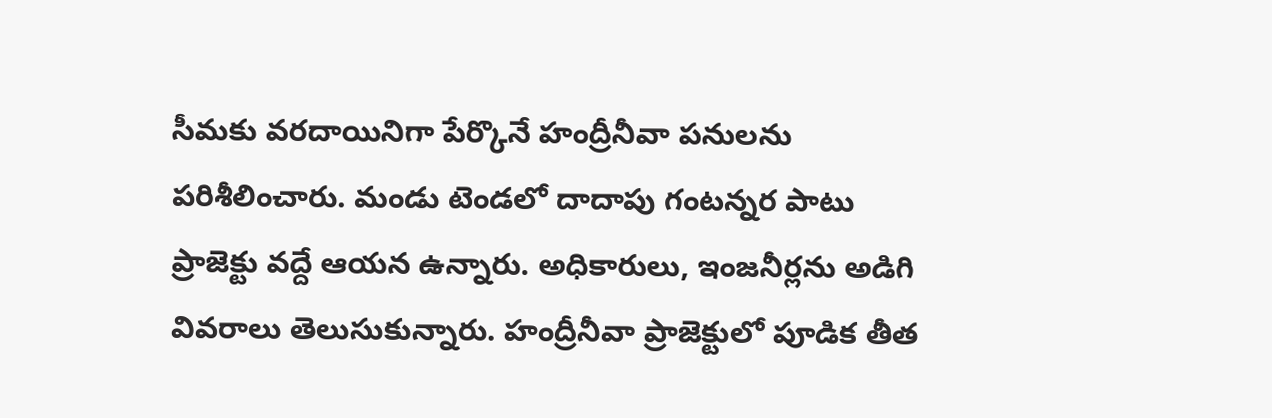సీమ‌కు వ‌ర‌దాయినిగా పేర్కొనే హంద్రీనీవా ప‌నుల‌ను ప‌రిశీలించారు. మండు టెండ‌లో దాదాపు గంట‌న్న‌ర పాటు ప్రాజెక్టు వ‌ద్దే ఆయ‌న ఉన్నారు. అధికారులు, ఇంజ‌నీర్ల‌ను అడిగి వివ‌రాలు తెలుసుకున్నారు. హంద్రీనీవా ప్రాజెక్టులో పూడిక తీత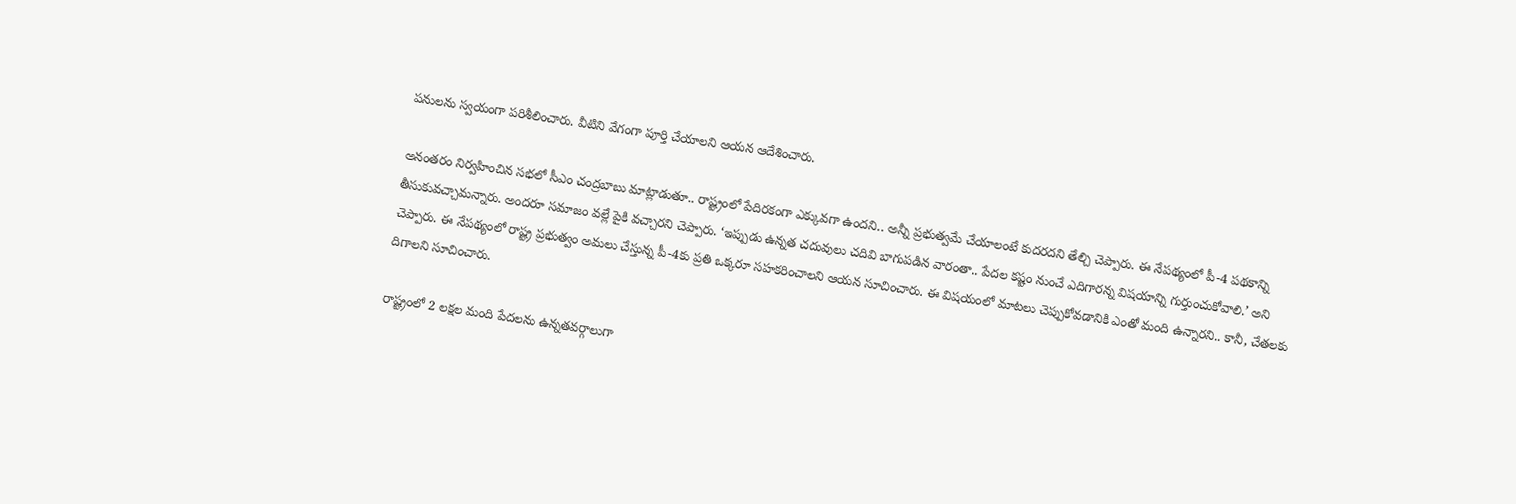ప‌నుల‌ను స్వ‌యంగా ప‌రిశీలించారు. వీటిని వేగంగా పూర్తి చేయాల‌ని ఆయ‌న ఆదేశించారు.

అనంత‌రం నిర్వ‌హించిన స‌భ‌లో సీఎం చంద్ర‌బాబు మాట్లాడుతూ.. రాష్ట్రంలో పేదిర‌కంగా ఎక్కువ‌గా ఉంద‌ని.. అన్నీ ప్ర‌భుత్వ‌మే చేయాలంటే కుద‌ర‌ద‌ని తేల్చి చెప్పారు. ఈ నేప‌థ్యంలో పీ-4 ప‌థ‌కాన్ని తీసుకువ‌చ్చామ‌న్నారు. అంద‌రూ స‌మాజం వ‌ల్లే పైకి వ‌చ్చార‌ని చెప్పారు. ‘ఇప్పుడు ఉన్న‌త చ‌దువులు చ‌దివి బాగుప‌డిన వారంతా.. పేద‌ల క‌ష్టం నుంచే ఎదిగార‌న్న విష‌యాన్ని గుర్తుంచుకోవాలి.’ అని చెప్పారు. ఈ నేప‌థ్యంలో రాష్ట్ర ప్ర‌భుత్వం అమ‌లు చేస్తున్న పీ-4కు ప్ర‌తి ఒక్క‌రూ స‌హ‌క‌రించాల‌ని ఆయ‌న సూచించారు. ఈ విష‌యంలో మాట‌లు చెప్పుకోవ‌డానికి ఎంతో మంది ఉన్నార‌ని.. కానీ, చేత‌ల‌కు దిగాల‌ని సూచించారు.

రాష్ట్రంలో 2 ల‌క్ష‌ల మంది పేద‌ల‌ను ఉన్న‌త‌వ‌ర్గాలుగా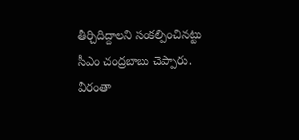తీర్చిదిద్దాల‌ని సంక‌ల్పించిన‌ట్టు సీఎం చంద్ర‌బాబు చెప్పారు. వీరంతా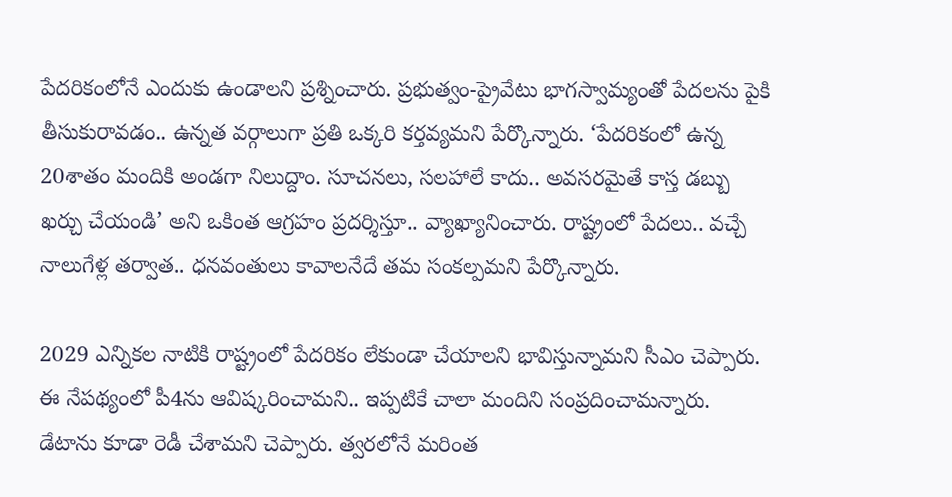పేద‌రికంలోనే ఎందుకు ఉండాల‌ని ప్ర‌శ్నించారు. ప్ర‌భుత్వం-ప్రైవేటు భాగ‌స్వామ్యంతో పేద‌ల‌ను పైకి తీసుకురావ‌డం.. ఉన్న‌త వ‌ర్గాలుగా ప్ర‌తి ఒక్క‌రి క‌ర్త‌వ్య‌మ‌ని పేర్కొన్నారు. ‘పేద‌రికంలో ఉన్న 20శాతం మందికి అండగా నిలుద్దాం. సూచనలు, సలహాలే కాదు.. అవసరమైతే కాస్త డబ్బు ఖర్చు చేయండి’ అని ఒకింత ఆగ్ర‌హం ప్ర‌ద‌ర్శిస్తూ.. వ్యాఖ్యానించారు. రాష్ట్రంలో పేద‌లు.. వ‌చ్చే నాలుగేళ్ల త‌ర్వాత‌.. ధ‌న‌వంతులు కావాల‌నేదే త‌మ సంక‌ల్ప‌మ‌ని పేర్కొన్నారు.

2029 ఎన్నిక‌ల నాటికి రాష్ట్రంలో పేద‌రికం లేకుండా చేయాల‌ని భావిస్తున్నామ‌ని సీఎం చెప్పారు. ఈ నేప‌థ్యంలో పీ4ను ఆవిష్కరించామ‌ని.. ఇప్ప‌టికే చాలా మందిని సంప్ర‌దించామ‌న్నారు. డేటాను కూడా రెడీ చేశామ‌ని చెప్పారు. త్వ‌ర‌లోనే మ‌రింత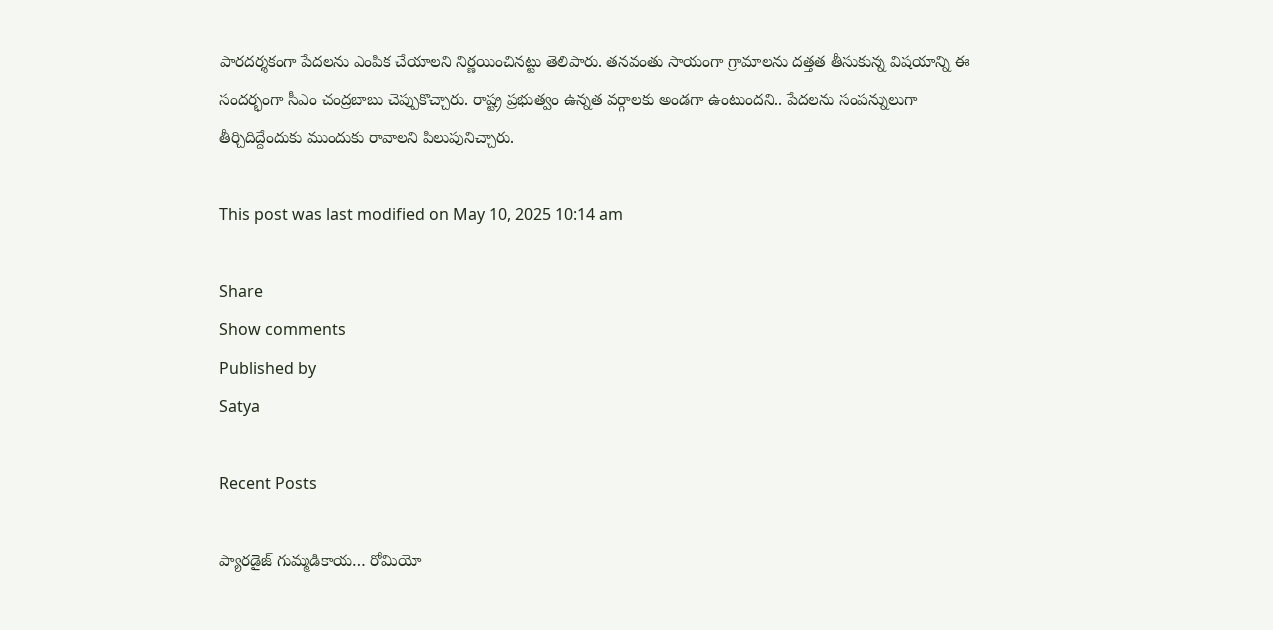పార‌దర్శ‌కంగా పేద‌ల‌ను ఎంపిక చేయాల‌ని నిర్ణ‌యించిన‌ట్టు తెలిపారు. త‌న‌వంతు సాయంగా గ్రామాల‌ను ద‌త్త‌త తీసుకున్న విష‌యాన్ని ఈ సంద‌ర్భంగా సీఎం చంద్ర‌బాబు చెప్పుకొచ్చారు. రాష్ట్ర ప్ర‌భుత్వం ఉన్న‌త వ‌ర్గాల‌కు అండ‌గా ఉంటుంద‌ని.. పేద‌ల‌ను సంప‌న్నులుగా తీర్చిదిద్దేందుకు ముందుకు రావాల‌ని పిలుపునిచ్చారు.

This post was last modified on May 10, 2025 10:14 am

Share
Show comments
Published by
Satya

Recent Posts

ప్యారడైజ్ గుమ్మడికాయ… రోమియో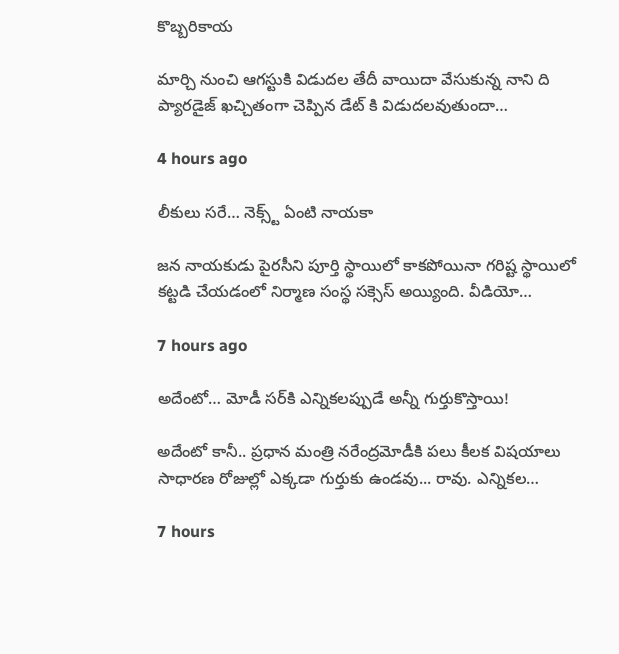కొబ్బరికాయ

మార్చి నుంచి ఆగస్టుకి విడుదల తేదీ వాయిదా వేసుకున్న నాని ది ప్యారడైజ్ ఖచ్చితంగా చెప్పిన డేట్ కి విడుదలవుతుందా…

4 hours ago

లీకులు సరే… నెక్స్ట్ ఏంటి నాయకా

జన నాయకుడు పైరసీని పూర్తి స్థాయిలో కాకపోయినా గరిష్ట స్థాయిలో కట్టడి చేయడంలో నిర్మాణ సంస్థ సక్సెస్ అయ్యింది. వీడియో…

7 hours ago

అదేంటో… మోడీ స‌ర్‌కి ఎన్నిక‌ల‌ప్పుడే అన్నీ గుర్తుకొస్తాయి!

అదేంటో కానీ.. ప్ర‌ధాన మంత్రి న‌రేంద్ర‌మోడీకి ప‌లు కీల‌క విష‌యాలు సాధార‌ణ రోజుల్లో ఎక్క‌డా గుర్తుకు ఉండ‌వు... రావు. ఎన్నిక‌ల…

7 hours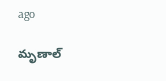ago

మృణాల్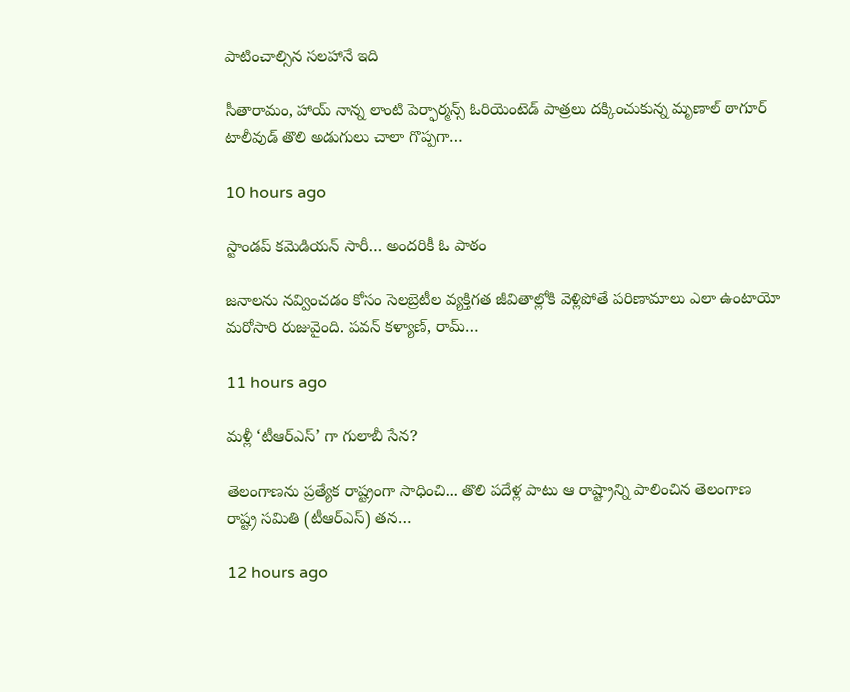పాటించాల్సిన సలహానే ఇది

సీతారామం, హాయ్ నాన్న లాంటి పెర్ఫార్మన్స్ ఓరియెంటెడ్ పాత్రలు దక్కించుకున్న మృణాల్ ఠాగూర్ టాలీవుడ్ తొలి అడుగులు చాలా గొప్పగా…

10 hours ago

స్టాండ‌ప్ క‌మెడియన్ సారీ… అంద‌రికీ ఓ పాఠం

జ‌నాల‌ను న‌వ్వించ‌డం కోసం సెల‌బ్రెటీల వ్య‌క్తిగ‌త జీవితాల్లోకి వెళ్లిపోతే ప‌రిణామాలు ఎలా ఉంటాయో మ‌రోసారి రుజువైంది. ప‌వ‌న్ క‌ళ్యాణ్, రామ్…

11 hours ago

మళ్లీ ‘టీఆర్ఎస్’ గా గులాబీ సేన?

తెలంగాణను ప్రత్యేక రాష్ట్రంగా సాధించి... తొలి పదేళ్ల పాటు ఆ రాష్ట్రాన్ని పాలించిన తెలంగాణ రాష్ట్ర సమితి (టీఆర్ఎస్) తన…

12 hours ago